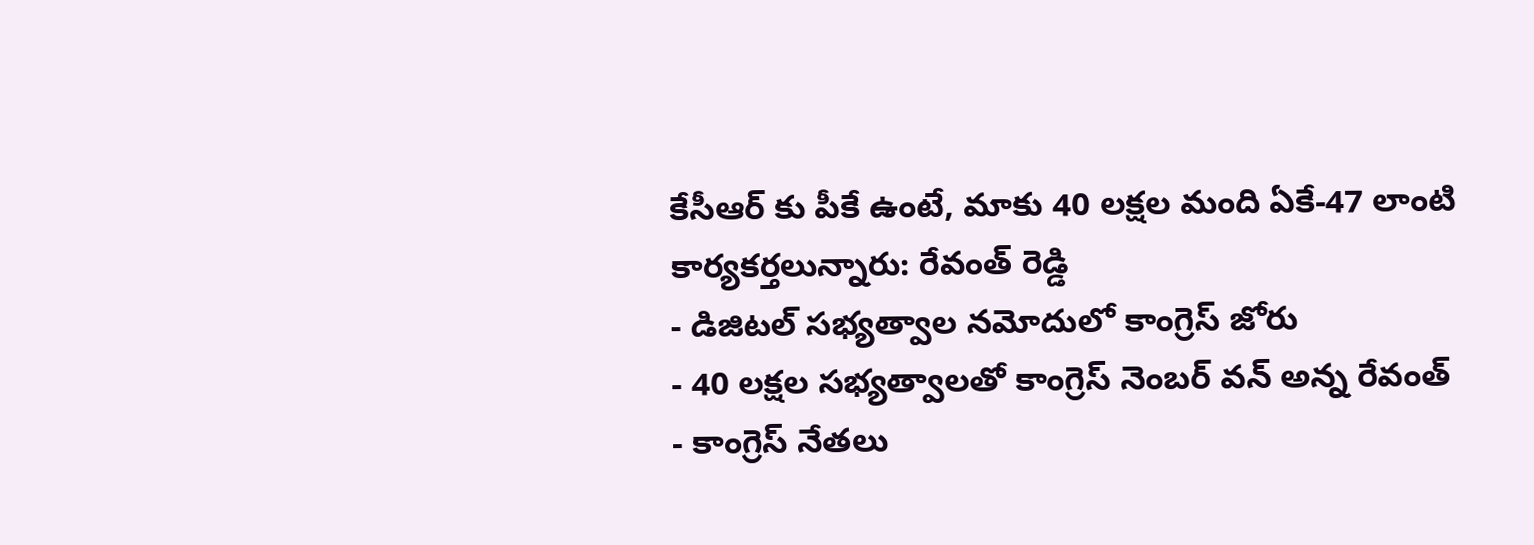కేసీఆర్ కు పీకే ఉంటే, మాకు 40 లక్షల మంది ఏకే-47 లాంటి కార్యకర్తలున్నారు: రేవంత్ రెడ్డి
- డిజిటల్ సభ్యత్వాల నమోదులో కాంగ్రెస్ జోరు
- 40 లక్షల సభ్యత్వాలతో కాంగ్రెస్ నెంబర్ వన్ అన్న రేవంత్
- కాంగ్రెస్ నేతలు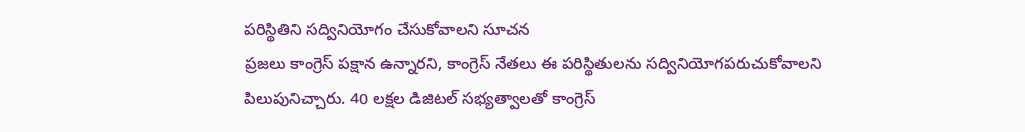పరిస్థితిని సద్వినియోగం చేసుకోవాలని సూచన
ప్రజలు కాంగ్రెస్ పక్షాన ఉన్నారని, కాంగ్రెస్ నేతలు ఈ పరిస్థితులను సద్వినియోగపరుచుకోవాలని పిలుపునిచ్చారు. 40 లక్షల డిజిటల్ సభ్యత్వాలతో కాంగ్రెస్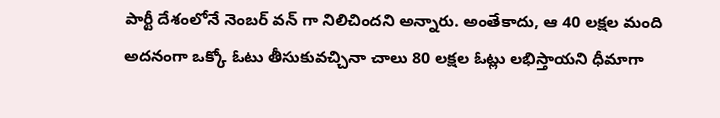పార్టీ దేశంలోనే నెంబర్ వన్ గా నిలిచిందని అన్నారు. అంతేకాదు, ఆ 40 లక్షల మంది అదనంగా ఒక్కో ఓటు తీసుకువచ్చినా చాలు 80 లక్షల ఓట్లు లభిస్తాయని ధీమాగా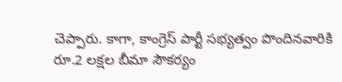చెప్పారు. కాగా, కాంగ్రెస్ పార్టీ సభ్యత్వం పొందినవారికి రూ.2 లక్షల బీమా సౌకర్యం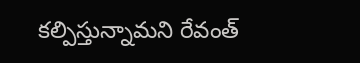కల్పిస్తున్నామని రేవంత్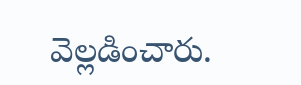వెల్లడించారు.